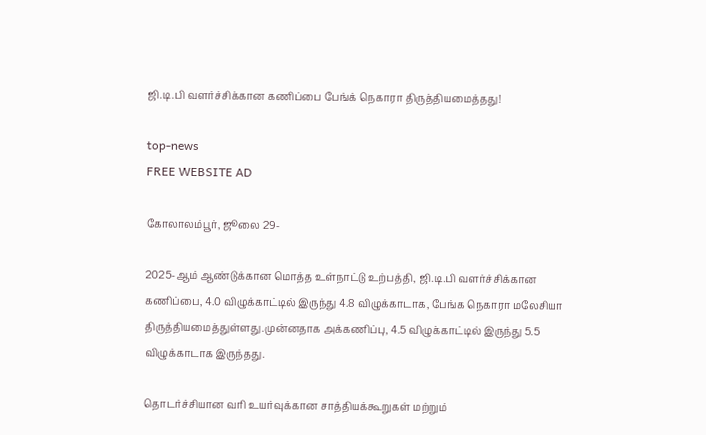ஜி.டி.பி வளர்ச்சிக்கான கணிப்பை பேங்க் நெகாரா திருத்தியமைத்தது!

top-news
FREE WEBSITE AD

கோலாலம்பூர், ஜூலை 29-

2025-ஆம் ஆண்டுக்கான மொத்த உள்நாட்டு உற்பத்தி, ஜி.டி.பி வளர்ச்சிக்கான கணிப்பை, 4.0 விழுக்காட்டில் இருந்து 4.8 விழுக்காடாக, பேங்க நெகாரா மலேசியா திருத்தியமைத்துள்ளது.முன்னதாக அக்கணிப்பு, 4.5 விழுக்காட்டில் இருந்து 5.5 விழுக்காடாக இருந்தது.

தொடர்ச்சியான வரி உயர்வுக்கான சாத்தியக்கூறுகள் மற்றும்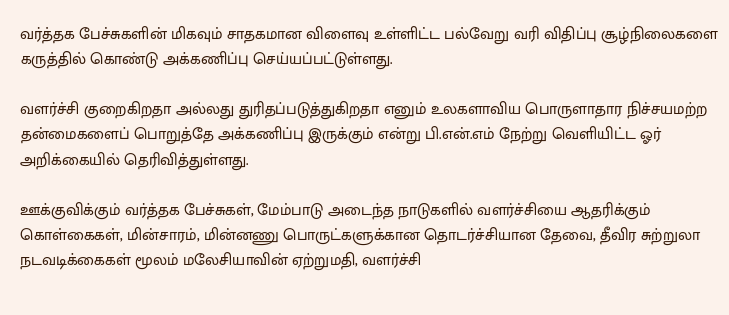வர்த்தக பேச்சுகளின் மிகவும் சாதகமான விளைவு உள்ளிட்ட பல்வேறு வரி விதிப்பு சூழ்நிலைகளை கருத்தில் கொண்டு அக்கணிப்பு செய்யப்பட்டுள்ளது.

வளர்ச்சி குறைகிறதா அல்லது துரிதப்படுத்துகிறதா எனும் உலகளாவிய பொருளாதார நிச்சயமற்ற தன்மைகளைப் பொறுத்தே அக்கணிப்பு இருக்கும் என்று பி.என்.எம் நேற்று வெளியிட்ட ஓர் அறிக்கையில் தெரிவித்துள்ளது.

ஊக்குவிக்கும் வர்த்தக பேச்சுகள், மேம்பாடு அடைந்த நாடுகளில் வளர்ச்சியை ஆதரிக்கும் கொள்கைகள், மின்சாரம், மின்னணு பொருட்களுக்கான தொடர்ச்சியான தேவை, தீவிர சுற்றுலா நடவடிக்கைகள் மூலம் மலேசியாவின் ஏற்றுமதி, வளர்ச்சி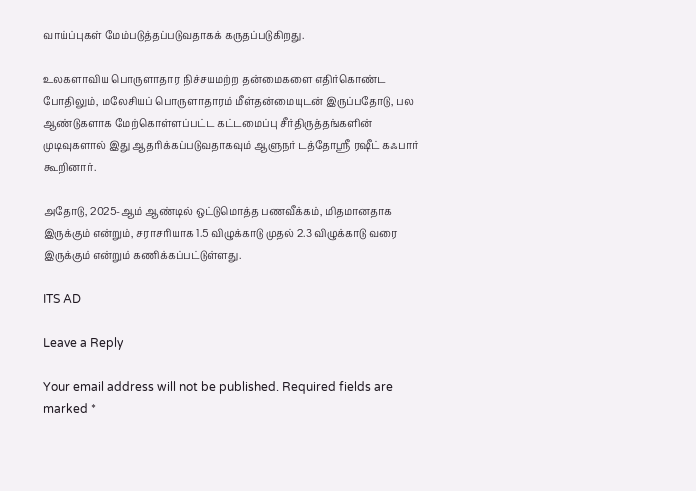வாய்ப்புகள் மேம்படுத்தப்படுவதாகக் கருதப்படுகிறது.

உலகளாவிய பொருளாதார நிச்சயமற்ற தன்மைகளை எதிர்கொண்ட போதிலும், மலேசியப் பொருளாதாரம் மீள்தன்மையுடன் இருப்பதோடு, பல ஆண்டுகளாக மேற்கொள்ளப்பட்ட கட்டமைப்பு சீர்திருத்தங்களின் முடிவுகளால் இது ஆதரிக்கப்படுவதாகவும் ஆளுநர் டத்தோஸ்ரீ ரஷீட் கஃபார் கூறினார்.

அதோடு, 2025-ஆம் ஆண்டில் ஒட்டுமொத்த பணவீக்கம், மிதமானதாக இருக்கும் என்றும், சராசரியாக 1.5 விழுக்காடு முதல் 2.3 விழுக்காடு வரை இருக்கும் என்றும் கணிக்கப்பட்டுள்ளது.

ITS AD

Leave a Reply

Your email address will not be published. Required fields are marked *